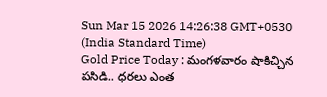Sun Mar 15 2026 14:26:38 GMT+0530 (India Standard Time)
Gold Price Today : మంగళవారం షాకిచ్చిన పసిడి.. ధరలు ఎంత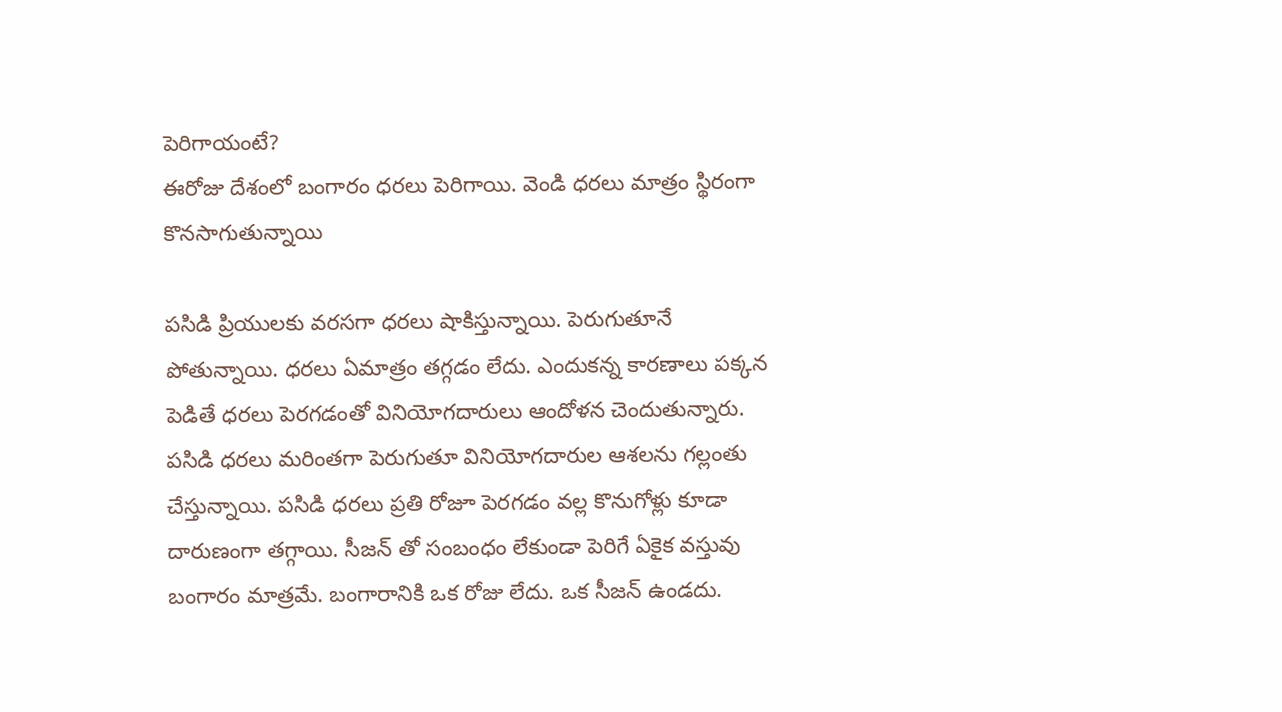పెరిగాయంటే?
ఈరోజు దేశంలో బంగారం ధరలు పెరిగాయి. వెండి ధరలు మాత్రం స్థిరంగా కొనసాగుతున్నాయి

పసిడి ప్రియులకు వరసగా ధరలు షాకిస్తున్నాయి. పెరుగుతూనే పోతున్నాయి. ధరలు ఏమాత్రం తగ్గడం లేదు. ఎందుకన్న కారణాలు పక్కన పెడితే ధరలు పెరగడంతో వినియోగదారులు ఆందోళన చెందుతున్నారు. పసిడి ధరలు మరింతగా పెరుగుతూ వినియోగదారుల ఆశలను గల్లంతు చేస్తున్నాయి. పసిడి ధరలు ప్రతి రోజూ పెరగడం వల్ల కొనుగోళ్లు కూడా దారుణంగా తగ్గాయి. సీజన్ తో సంబంధం లేకుండా పెరిగే ఏకైక వస్తువు బంగారం మాత్రమే. బంగారానికి ఒక రోజు లేదు. ఒక సీజన్ ఉండదు.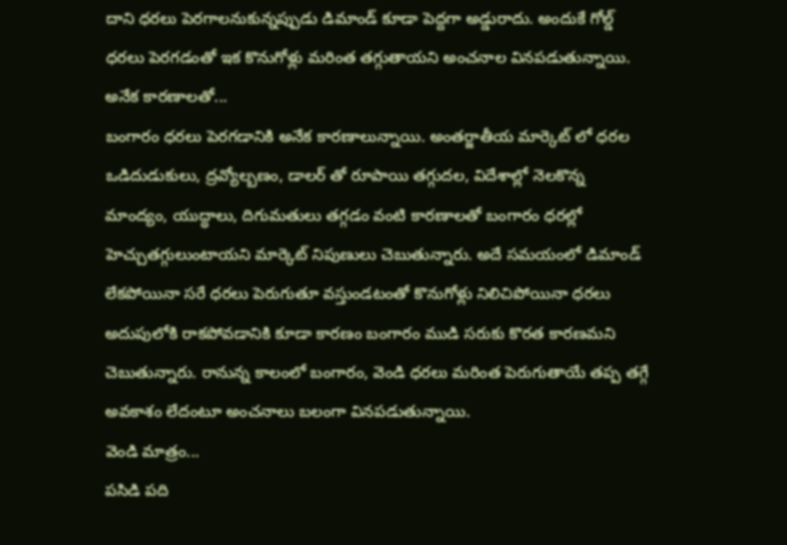దాని ధరలు పెరగాలనుకున్నప్పుడు డిమాండ్ కూడా పెద్దగా అడ్డురాదు. అందుకే గోల్డ్ ధరలు పెరగడంతో ఇక కొనుగోళ్లు మరింత తగ్గుతాయని అంచనాల వినపడుతున్నాయి.
అనేక కారణాలతో...
బంగారం ధరలు పెరగడానికి అనేక కారణాలున్నాయి. అంతర్జాతీయ మార్కెట్ లో ధరల ఒడిదుడుకులు, ద్రవ్యోల్బణం, డాలర్ తో రూపాయి తగ్గుదల, విదేశాల్లో నెలకొన్న మాంద్యం, యుద్ధాలు, దిగుమతులు తగ్గడం వంటి కారణాలతో బంగారం ధరల్లో హెచ్చుతగ్గులుంటాయని మార్కెట్ నిపుణులు చెబుతున్నారు. అదే సమయంలో డిమాండ్ లేకపోయినా సరే ధరలు పెరుగుతూ వస్తుండటంతో కొనుగోళ్లు నిలిచిపోయినా ధరలు అదుపులోకి రాకపోవడానికి కూడా కారణం బంగారం ముడి సరుకు కొరత కారణమని చెబుతున్నారు. రానున్న కాలంలో బంగారం, వెండి ధరలు మరింత పెరుగుతాయే తప్ప తగ్గే అవకాశం లేదంటూ అంచనాలు బలంగా వినపడుతున్నాయి.
వెండి మాత్రం...
పసిడి పది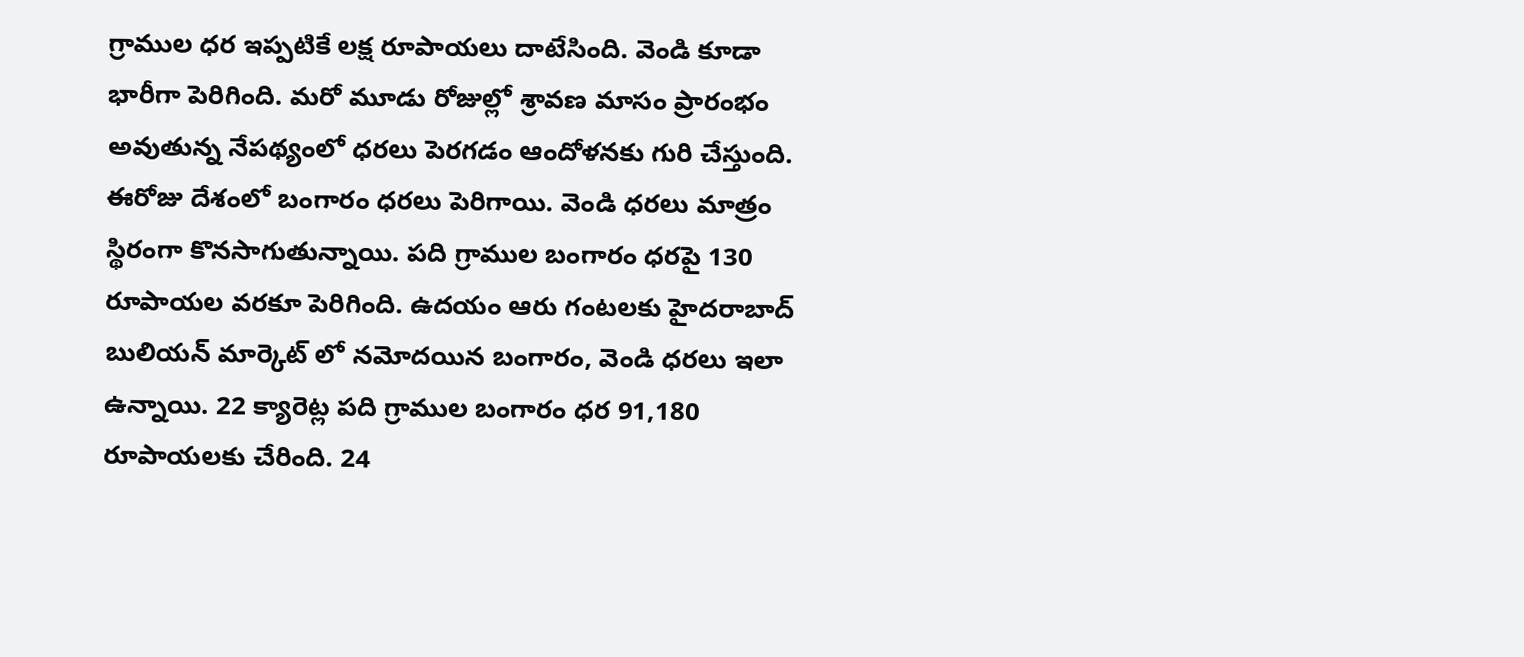గ్రాముల ధర ఇప్పటికే లక్ష రూపాయలు దాటేసింది. వెండి కూడా భారీగా పెరిగింది. మరో మూడు రోజుల్లో శ్రావణ మాసం ప్రారంభం అవుతున్న నేపథ్యంలో ధరలు పెరగడం ఆందోళనకు గురి చేస్తుంది. ఈరోజు దేశంలో బంగారం ధరలు పెరిగాయి. వెండి ధరలు మాత్రం స్థిరంగా కొనసాగుతున్నాయి. పది గ్రాముల బంగారం ధరపై 130 రూపాయల వరకూ పెరిగింది. ఉదయం ఆరు గంటలకు హైదరాబాద్ బులియన్ మార్కెట్ లో నమోదయిన బంగారం, వెండి ధరలు ఇలా ఉన్నాయి. 22 క్యారెట్ల పది గ్రాముల బంగారం ధర 91,180 రూపాయలకు చేరింది. 24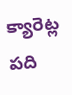క్యారెట్ల పది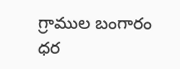గ్రాముల బంగారం ధర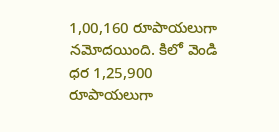1,00,160 రూపాయలుగా నమోదయింది. కిలో వెండి ధర 1,25,900 రూపాయలుగా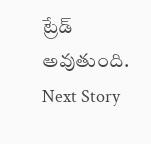ట్రేడ్ అవుతుంది.
Next Story